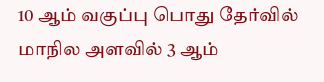10 ஆம் வகுப்பு பொது தேர்வில் மாநில அளவில் 3 ஆம்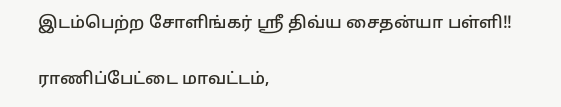இடம்பெற்ற சோளிங்கர் ஸ்ரீ திவ்ய சைதன்யா பள்ளி!!

ராணிப்பேட்டை மாவட்டம்,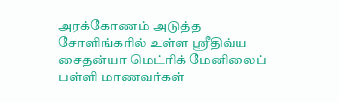அரக்கோணம் அடுத்த சோளிங்கரில் உள்ள ஸ்ரீதிவ்ய சைதன்யா மெட்ரிக் மேனிலைப் பள்ளி மாணவர்கள்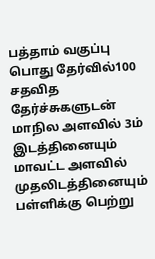பத்தாம் வகுப்பு பொது தேர்வில்100 சதவித தேர்ச்சுகளுடன் மாநில அளவில் 3ம் இடத்தினையும் மாவட்ட அளவில் முதலிடத்தினையும் பள்ளிக்கு பெற்று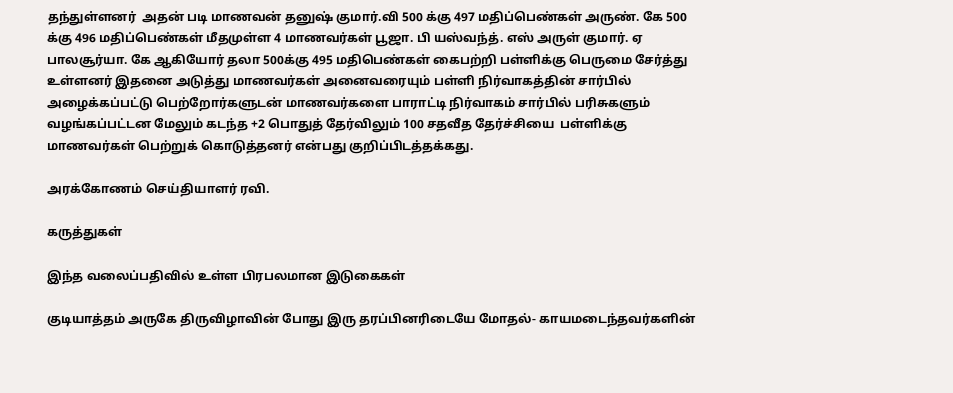தந்துள்ளனர்  அதன் படி மாணவன் தனுஷ் குமார்.வி 500 க்கு 497 மதிப்பெண்கள் அருண். கே 500 க்கு 496 மதிப்பெண்கள் மீதமுள்ள 4 மாணவர்கள் பூஜா. பி யஸ்வந்த். எஸ் அருள் குமார். ஏ பாலசூர்யா. கே ஆகியோர் தலா 500க்கு 495 மதிபெண்கள் கைபற்றி பள்ளிக்கு பெருமை சேர்த்து உள்ளனர் இதனை அடுத்து மாணவர்கள் அனைவரையும் பள்ளி நிர்வாகத்தின் சார்பில் அழைக்கப்பட்டு பெற்றோர்களுடன் மாணவர்களை பாராட்டி நிர்வாகம் சார்பில் பரிசுகளும் வழங்கப்பட்டன மேலும் கடந்த +2 பொதுத் தேர்விலும் 100 சதவீத தேர்ச்சியை  பள்ளிக்கு மாணவர்கள் பெற்றுக் கொடுத்தனர் என்பது குறிப்பிடத்தக்கது.

அரக்கோணம் செய்தியாளர் ரவி.

கருத்துகள்

இந்த வலைப்பதிவில் உள்ள பிரபலமான இடுகைகள்

குடியாத்தம் அருகே திருவிழாவின் போது இரு தரப்பினரிடையே மோதல்- காயமடைந்தவர்களின்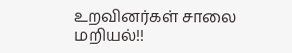உறவினர்கள் சாலை மறியல்!!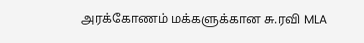அரக்கோணம் மக்களுக்கான சு.ரவி MLA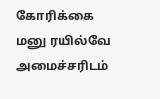கோரிக்கை மனு ரயில்வே அமைச்சரிடம்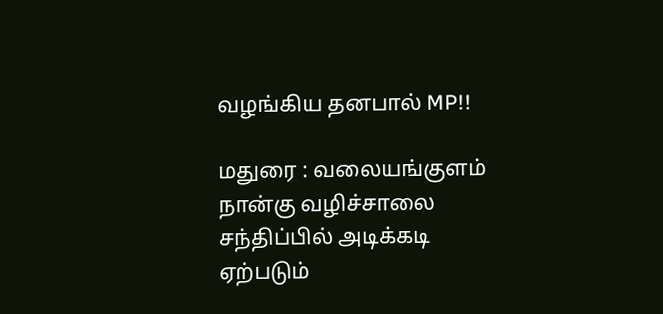வழங்கிய தனபால் MP!!

மதுரை : வலையங்குளம் நான்கு வழிச்சாலை சந்திப்பில் அடிக்கடி ஏற்படும்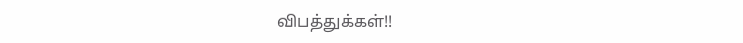விபத்துக்கள்!!